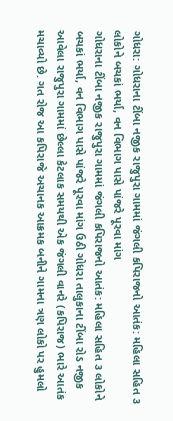ગોધરા: ગોધરાના ટીંબા નજીક રાજુપુરા ગામમાં જંગલી કપિરાજનો આતંક: મહિલા સહિત ૩ લોકોને બચકાં ભર્યા, વન વિભાગ પાસે પાંજરે પૂરવા માંગ
ગોધરાના ટીંબા નજીક રાજુપુરા ગામમાં જંગલી કપિરાજનો આતંક: મહિલા સહિત ૩ લોકોને બચકાં ભર્યા, વન વિભાગ પાસે પાંજરે પૂરવા માંગ ઉઠી ગોધરા તાલુકાના ટીંબા રોડ નજીક આવેલા રાજુપુરા ગામમાં છેલ્લા કેટલાક સમયથી એક જંગલી વાનરે (કપિરાજ) ભારે આતંક મચાવ્યો છે. ગત રોજ આ કપિરાજે અચાનક આક્રમક બનીને ગામના ત્રણ લોકો પર હુમલો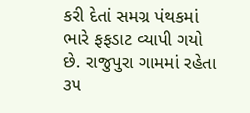કરી દેતાં સમગ્ર પંથકમાં ભારે ફફડાટ વ્યાપી ગયો છે. રાજુપુરા ગામમાં રહેતા ૩૫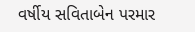વર્ષીય સવિતાબેન પરમાર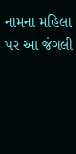નામના મહિલા પર આ જંગલી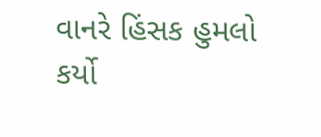વાનરે હિંસક હુમલો કર્યો